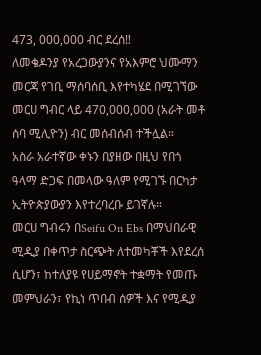473, 000,000 ብር ደረሰ‼
ለመቄዶንያ የአረጋውያንና የአእምሮ ህሙማን መርጃ የገቢ ማሰባሰቢ እየተካሄደ በሚገኘው መርሀ ግብር ላይ 470,000,000 (አራት መቶ ሰባ ሚሊዮን) ብር መሰብሰብ ተችሏል።
አስራ አራተኛው ቀኑን በያዘው በዚህ የበጎ ዓላማ ድጋፍ በመላው ዓለም የሚገኙ በርካታ ኢትዮጵያውያን እየተረባረቡ ይገኛሉ።
መርሀ ግብሩን በSeifu On Ebs በማህበራዊ ሚዲያ በቀጥታ ስርጭት ለተመካቾች እየደረሰ ሲሆን፣ ከተለያዩ የሀይማኖት ተቋማት የመጡ መምህራን፣ የኪነ ጥበብ ሰዎች እና የሚዲያ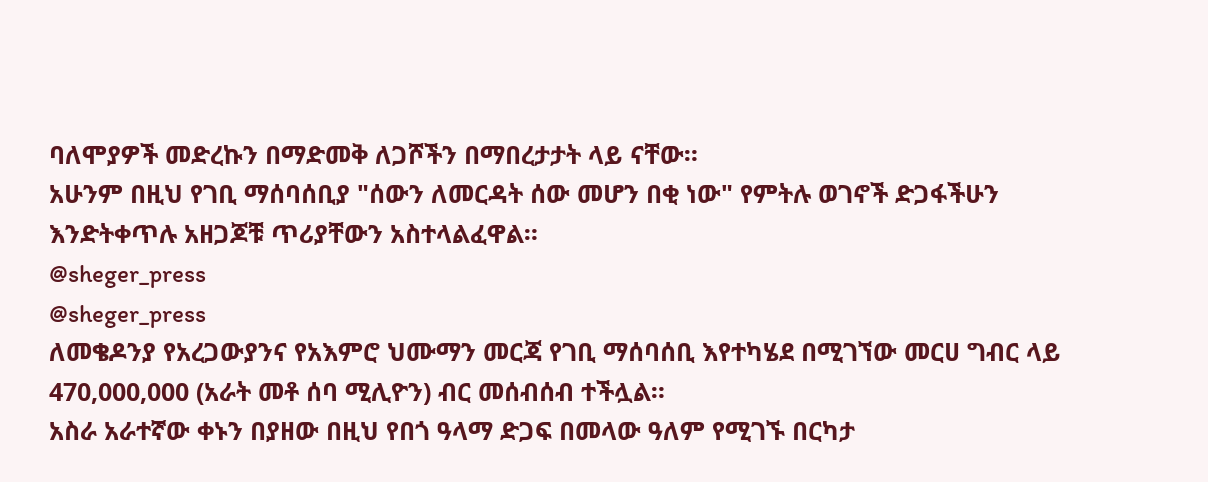ባለሞያዎች መድረኩን በማድመቅ ለጋሾችን በማበረታታት ላይ ናቸው።
አሁንም በዚህ የገቢ ማሰባሰቢያ "ሰውን ለመርዳት ሰው መሆን በቂ ነው" የምትሉ ወገኖች ድጋፋችሁን እንድትቀጥሉ አዘጋጆቹ ጥሪያቸውን አስተላልፈዋል።
@sheger_press
@sheger_press
ለመቄዶንያ የአረጋውያንና የአእምሮ ህሙማን መርጃ የገቢ ማሰባሰቢ እየተካሄደ በሚገኘው መርሀ ግብር ላይ 470,000,000 (አራት መቶ ሰባ ሚሊዮን) ብር መሰብሰብ ተችሏል።
አስራ አራተኛው ቀኑን በያዘው በዚህ የበጎ ዓላማ ድጋፍ በመላው ዓለም የሚገኙ በርካታ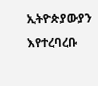ኢትዮጵያውያን እየተረባረቡ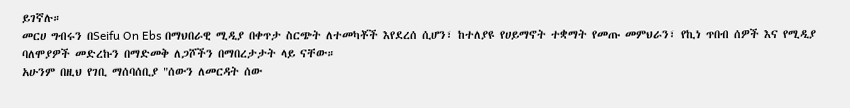ይገኛሉ።
መርሀ ግብሩን በSeifu On Ebs በማህበራዊ ሚዲያ በቀጥታ ስርጭት ለተመካቾች እየደረሰ ሲሆን፣ ከተለያዩ የሀይማኖት ተቋማት የመጡ መምህራን፣ የኪነ ጥበብ ሰዎች እና የሚዲያ ባለሞያዎች መድረኩን በማድመቅ ለጋሾችን በማበረታታት ላይ ናቸው።
አሁንም በዚህ የገቢ ማሰባሰቢያ "ሰውን ለመርዳት ሰው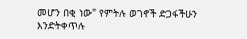መሆን በቂ ነው" የምትሉ ወገኖች ድጋፋችሁን እንድትቀጥሉ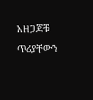አዘጋጆቹ ጥሪያቸውን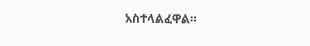አስተላልፈዋል።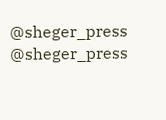@sheger_press
@sheger_press